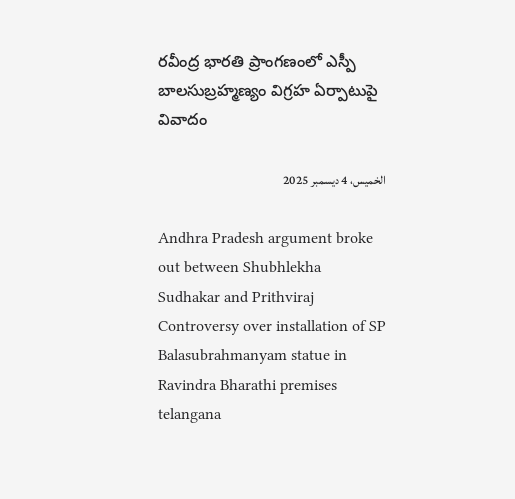రవీంద్ర భారతి ప్రాంగణంలో ఎస్పీ బాలసుబ్రహ్మణ్యం విగ్రహ ఏర్పాటుపై వివాదం

الخميس، 4 ديسمبر 2025

Andhra Pradesh argument broke out between Shubhlekha Sudhakar and Prithviraj Controversy over installation of SP Balasubrahmanyam statue in Ravindra Bharathi premises telangana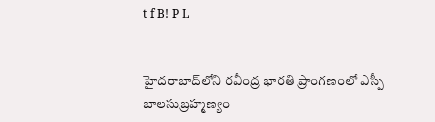t f B! P L


హైదరాబాద్‌లోని రవీంద్ర భారతి ప్రాంగణంలో ఎస్పీ బాలసుబ్రహ్మణ్యం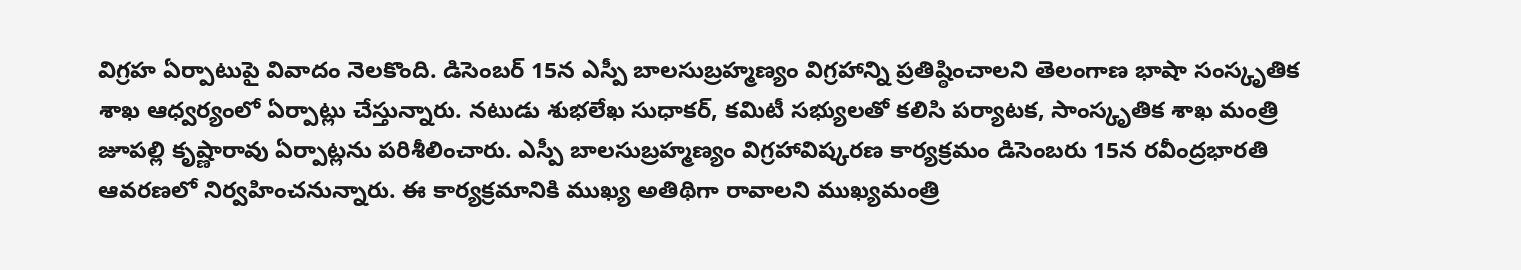విగ్రహ ఏర్పాటుపై వివాదం నెలకొంది. డిసెంబర్ 15న ఎస్పీ బాలసుబ్రహ్మణ్యం విగ్రహాన్ని ప్రతిష్ఠించాలని తెలంగాణ భాషా సంస్కృతిక శాఖ ఆధ్వర్యంలో ఏర్పాట్లు చేస్తున్నారు. నటుడు శుభలేఖ సుధాకర్‌, కమిటీ సభ్యులతో కలిసి పర్యాటక, సాంస్కృతిక శాఖ మంత్రి జూపల్లి కృష్ణారావు ఏర్పాట్లను పరిశీలించారు. ఎస్పీ బాలసుబ్రహ్మణ్యం విగ్రహావిష్కరణ కార్యక్రమం డిసెంబరు 15న రవీంద్రభారతి ఆవరణలో నిర్వహించనున్నారు. ఈ కార్యక్రమానికి ముఖ్య అతిథిగా రావాలని ముఖ్యమంత్రి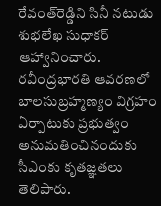రేవంత్‌రెడ్డిని సినీ నటుడు శుభలేఖ సుధాకర్‌ ఆహ్వానించారు. రవీంద్రభారతి ఆవరణలో బాలసుబ్రహ్మణ్యం విగ్రహం ఏర్పాటుకు ప్రభుత్వం అనుమతించినందుకు సీఎంకు కృతజ్ఞతలు తెలిపారు.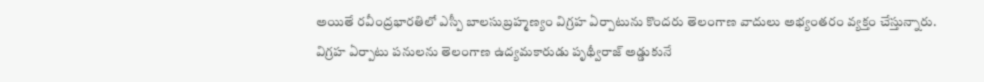అయితే రవీంద్రభారతిలో ఎస్పీ బాలసుబ్రహ్మణ్యం విగ్రహ ఏర్పాటును కొందరు తెలంగాణ వాదులు అభ్యంతరం వ్యక్తం చేస్తున్నారు. విగ్రహ ఏర్పాటు పనులను తెలంగాణ ఉద్యమకారుడు పృథ్వీరాజ్ అడ్డుకునే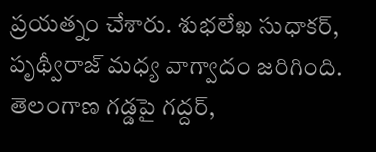ప్రయత్నం చేశారు. శుభలేఖ సుధాకర్‌, పృథ్వీరాజ్ మధ్య వాగ్వాదం జరిగింది. తెలంగాణ గడ్డపై గద్దర్,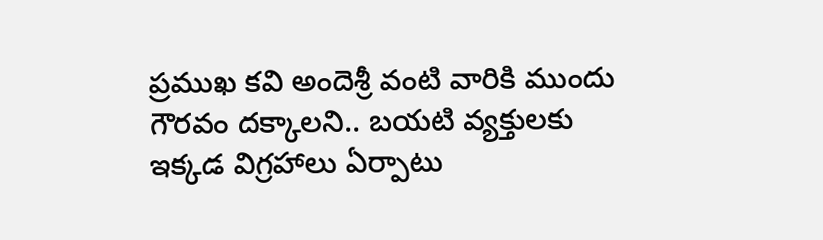ప్రముఖ కవి అందెశ్రీ వంటి వారికి ముందు గౌరవం దక్కాలని.. బయటి వ్యక్తులకు ఇక్కడ విగ్రహాలు ఏర్పాటు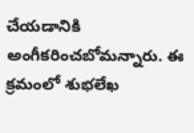చేయడానికి అంగీకరించబోమన్నారు. ఈ క్రమంలో శుభలేఖ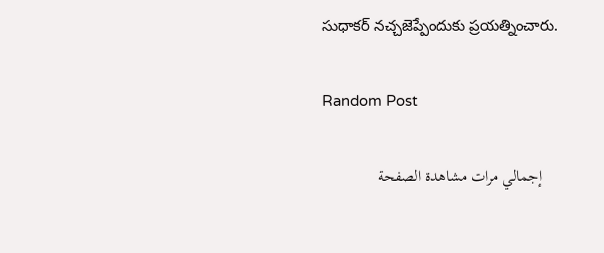సుధాకర్ నచ్చజెప్పేందుకు ప్రయత్నించారు.

Random Post

    إجمالي مرات مشاهدة الصفحة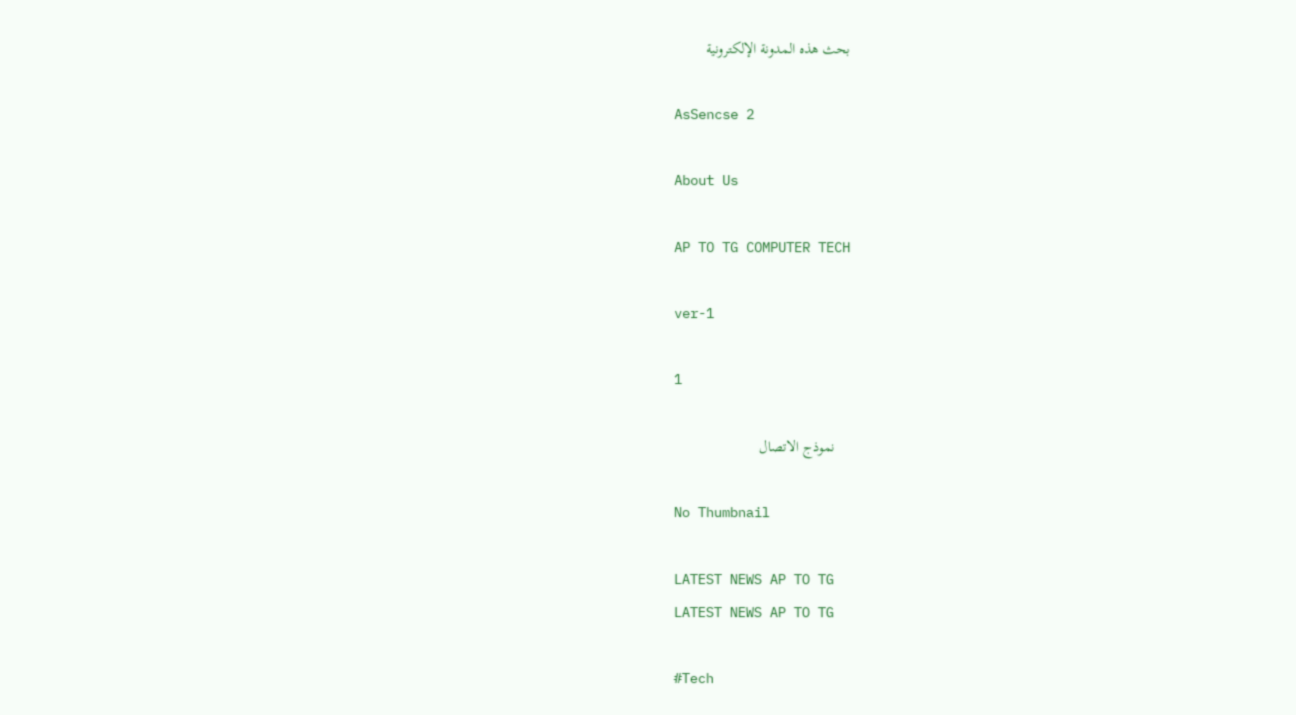بحث هذه المدونة الإلكترونية

    AsSencse 2

    About Us

    AP TO TG COMPUTER TECH

    ver-1

    1

    نموذج الاتصال

    No Thumbnail

    LATEST NEWS AP TO TG
    LATEST NEWS AP TO TG

    #Tech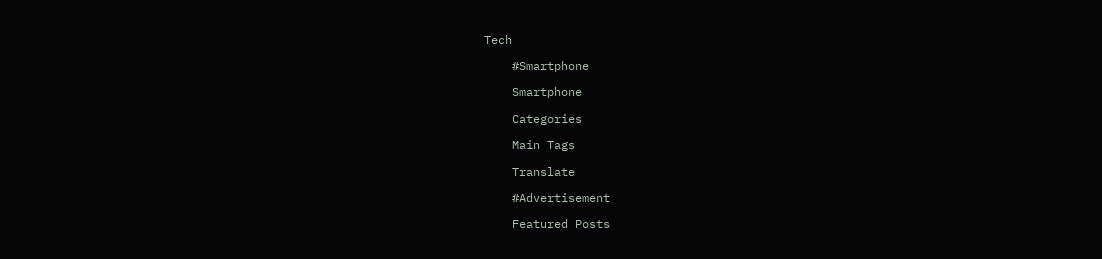Tech

    #Smartphone

    Smartphone

    Categories

    Main Tags

    Translate

    #Advertisement

    Featured Posts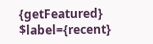{getFeatured} $label={recent}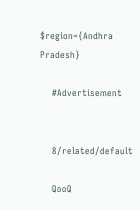$region={Andhra Pradesh}

    #Advertisement


    8/related/default

    QooQ